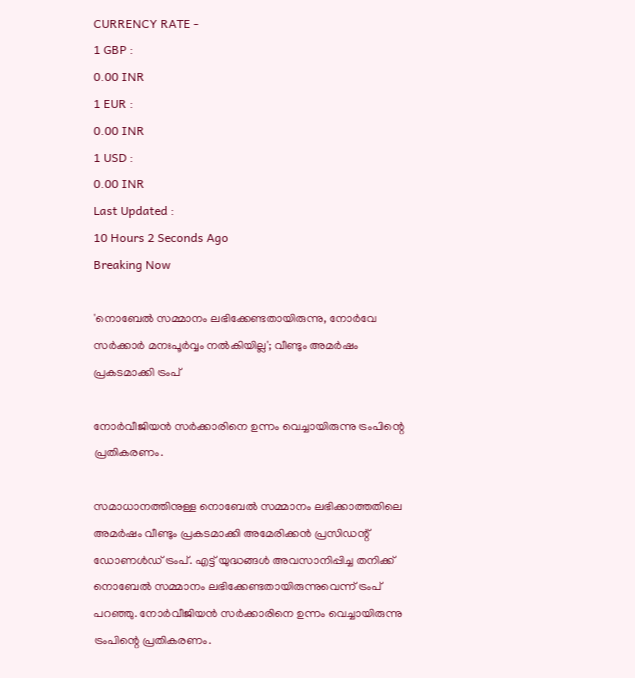CURRENCY RATE -
1 GBP :
0.00 INR
1 EUR :
0.00 INR
1 USD :
0.00 INR
Last Updated :
10 Hours 2 Seconds Ago
Breaking Now

'നൊബേല്‍ സമ്മാനം ലഭിക്കേണ്ടതായിരുന്നു, നോര്‍വേ സര്‍ക്കാര്‍ മനഃപൂര്‍വ്വം നല്‍കിയില്ല'; വീണ്ടും അമര്‍ഷം പ്രകടമാക്കി ട്രംപ്

നോര്‍വീജിയന്‍ സര്‍ക്കാരിനെ ഉന്നം വെച്ചായിരുന്നു ട്രംപിന്റെ പ്രതികരണം.

സമാധാനത്തിനുള്ള നൊബേല്‍ സമ്മാനം ലഭിക്കാത്തതിലെ അമര്‍ഷം വീണ്ടും പ്രകടമാക്കി അമേരിക്കന്‍ പ്രസിഡന്റ് ഡോണള്‍ഡ് ട്രംപ്. എട്ട് യുദ്ധങ്ങള്‍ അവസാനിപ്പിച്ച തനിക്ക് നൊബേല്‍ സമ്മാനം ലഭിക്കേണ്ടതായിരുന്നുവെന്ന് ട്രംപ് പറഞ്ഞു. നോര്‍വീജിയന്‍ സര്‍ക്കാരിനെ ഉന്നം വെച്ചായിരുന്നു ട്രംപിന്റെ പ്രതികരണം.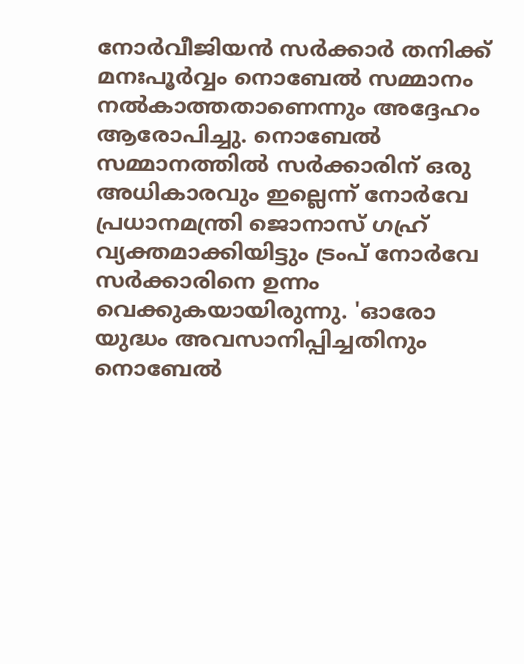നോര്‍വീജിയന്‍ സര്‍ക്കാര്‍ തനിക്ക് മനഃപൂര്‍വ്വം നൊബേല്‍ സമ്മാനം നല്‍കാത്തതാണെന്നും അദ്ദേഹം ആരോപിച്ചു. നൊബേല്‍ സമ്മാനത്തില്‍ സര്‍ക്കാരിന് ഒരു അധികാരവും ഇല്ലെന്ന് നോര്‍വേ പ്രധാനമന്ത്രി ജൊനാസ് ഗഹ്ര് വ്യക്തമാക്കിയിട്ടും ട്രംപ് നോര്‍വേ സര്‍ക്കാരിനെ ഉന്നം വെക്കുകയായിരുന്നു. 'ഓരോ യുദ്ധം അവസാനിപ്പിച്ചതിനും നൊബേല്‍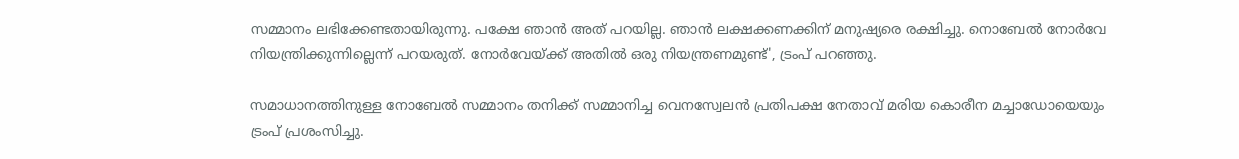സമ്മാനം ലഭിക്കേണ്ടതായിരുന്നു. പക്ഷേ ഞാന്‍ അത് പറയില്ല. ഞാന്‍ ലക്ഷക്കണക്കിന് മനുഷ്യരെ രക്ഷിച്ചു. നൊബേല്‍ നോര്‍വേ നിയന്ത്രിക്കുന്നില്ലെന്ന് പറയരുത്. നോര്‍വേയ്ക്ക് അതില്‍ ഒരു നിയന്ത്രണമുണ്ട്', ട്രംപ് പറഞ്ഞു.

സമാധാനത്തിനുള്ള നോബേല്‍ സമ്മാനം തനിക്ക് സമ്മാനിച്ച വെനസ്വേലന്‍ പ്രതിപക്ഷ നേതാവ് മരിയ കൊരീന മച്ചാഡോയെയും ട്രംപ് പ്രശംസിച്ചു.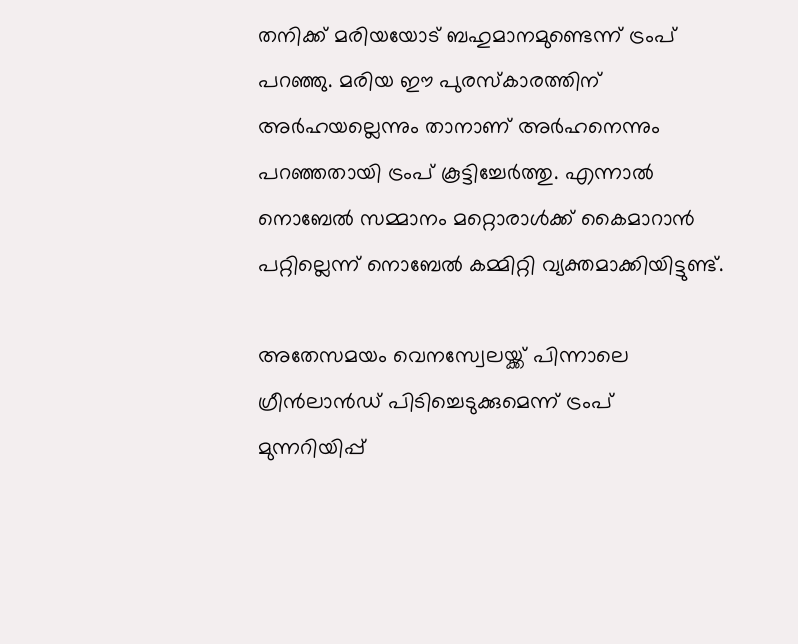തനിക്ക് മരിയയോട് ബഹുമാനമുണ്ടെന്ന് ട്രംപ് പറഞ്ഞു. മരിയ ഈ പുരസ്‌കാരത്തിന് അര്‍ഹയല്ലെന്നും താനാണ് അര്‍ഹനെന്നും പറഞ്ഞതായി ട്രംപ് കൂട്ടിച്ചേര്‍ത്തു. എന്നാല്‍ നൊബേല്‍ സമ്മാനം മറ്റൊരാള്‍ക്ക് കൈമാറാന്‍ പറ്റില്ലെന്ന് നൊബേല്‍ കമ്മിറ്റി വ്യക്തമാക്കിയിട്ടുണ്ട്.

അതേസമയം വെനസ്വേലയ്ക്ക് പിന്നാലെ ഗ്രീന്‍ലാന്‍ഡ് പിടിച്ചെടുക്കുമെന്ന് ട്രംപ് മുന്നറിയിപ്പ്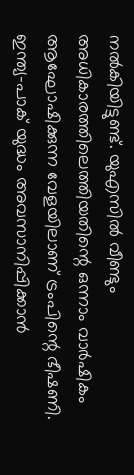നല്‍കിയിട്ടുണ്ട്. യുഎസില്‍ വീണ്ടും അധികാരത്തിലെത്തിയതിന്റെ ഒന്നാം വാര്‍ഷികം ആഘോഷിക്കുന്ന വേളയിലാണ് ട്രംപിന്റെ ഭീഷണി. ഇന്ത്യ-പാക് യുദ്ധം അവസാനിപ്പിക്കാന്‍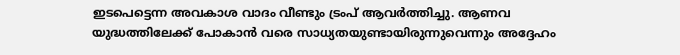ഇടപെട്ടെന്ന അവകാശ വാദം വീണ്ടും ട്രംപ് ആവര്‍ത്തിച്ചു. ആണവ യുദ്ധത്തിലേക്ക് പോകാന്‍ വരെ സാധ്യതയുണ്ടായിരുന്നുവെന്നും അദ്ദേഹം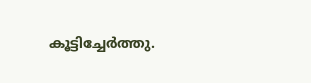കൂട്ടിച്ചേര്‍ത്തു.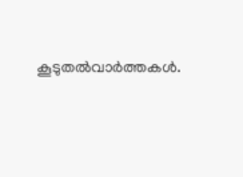കൂടുതല്‍വാര്‍ത്തകള്‍.